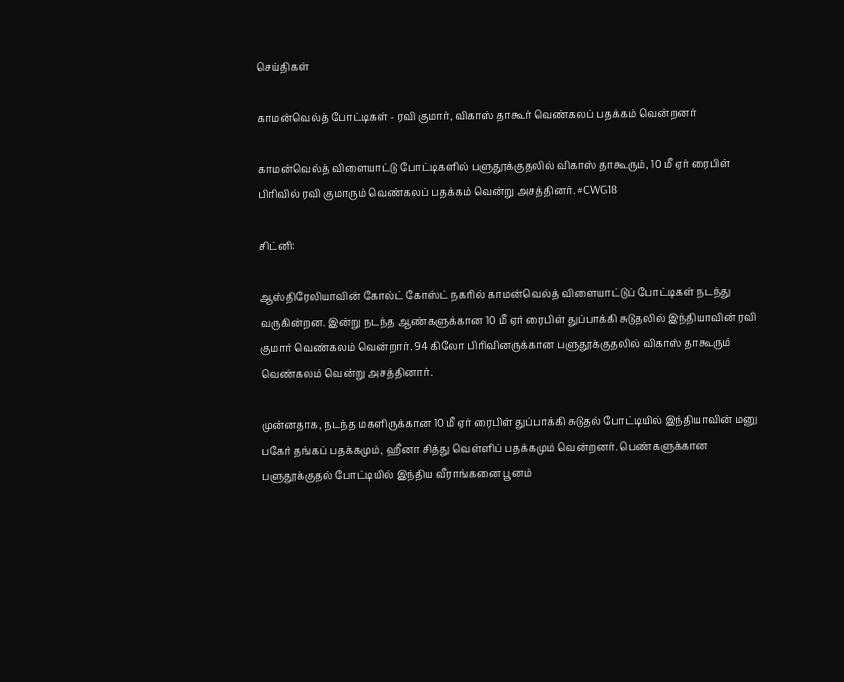செய்திகள்

காமன்வெல்த் போட்டிகள் - ரவி குமார், விகாஸ் தாகூர் வெண்கலப் பதக்கம் வென்றனர்

காமன்வெல்த் விளையாட்டு போட்டிகளில் பளுதூக்குதலில் விகாஸ் தாகூரும், 10 மீ ஏர் ரைபிள் பிரிவில் ரவி குமாரும் வெண்கலப் பதக்கம் வென்று அசத்தினர். #CWG18

சிட்னி:

ஆஸ்திரேலியாவின் கோல்ட் கோஸ்ட் நகரில் காமன்வெல்த் விளையாட்டுப் போட்டிகள் நடந்து வருகின்றன. இன்று நடந்த ஆண்களுக்கான 10 மீ ஏர் ரைபிள் துப்பாக்கி சுடுதலில் இந்தியாவின் ரவி குமார் வெண்கலம் வென்றார். 94 கிலோ பிரிவினருக்கான பளுதூக்குதலில் விகாஸ் தாகூரும் வெண்கலம் வென்று அசத்தினார்.

முன்னதாக, நடந்த மகளிருக்கான 10 மீ ஏர் ரைபிள் துப்பாக்கி சுடுதல் போட்டியில் இந்தியாவின் மனு பகேர் தங்கப் பதக்கமும், ஹீனா சித்து வெள்ளிப் பதக்கமும் வென்றனர். பெண்களுக்கான பளுதூக்குதல் போட்டியில் இந்திய வீராங்கனை பூனம்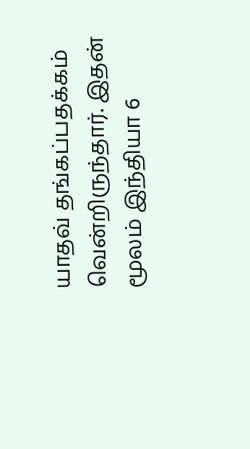யாதவ் தங்கப்பதக்கம் வென்றிருந்தார். இதன் மூலம் இந்தியா 6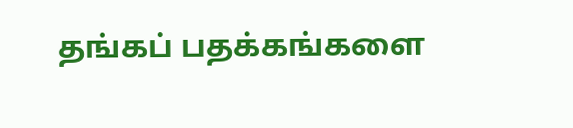தங்கப் பதக்கங்களை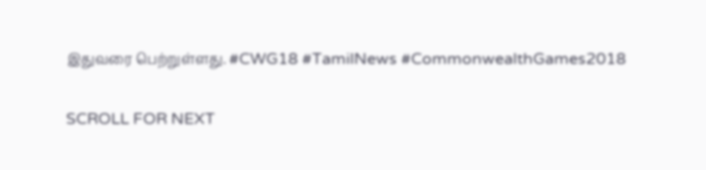இதுவரை பெற்றுள்ளது. #CWG18 #TamilNews #CommonwealthGames2018

SCROLL FOR NEXT